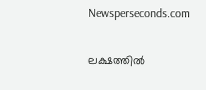Newsperseconds.com

ലക്ഷത്തില്‍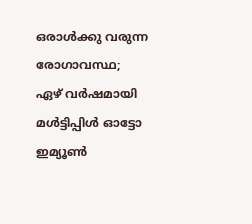ഒരാള്‍ക്കു വരുന്ന രോഗാവസ്ഥ; ഏഴ് വര്‍ഷമായി മള്‍ട്ടിപ്പിള്‍ ഓട്ടോ ഇമ്യൂണ്‍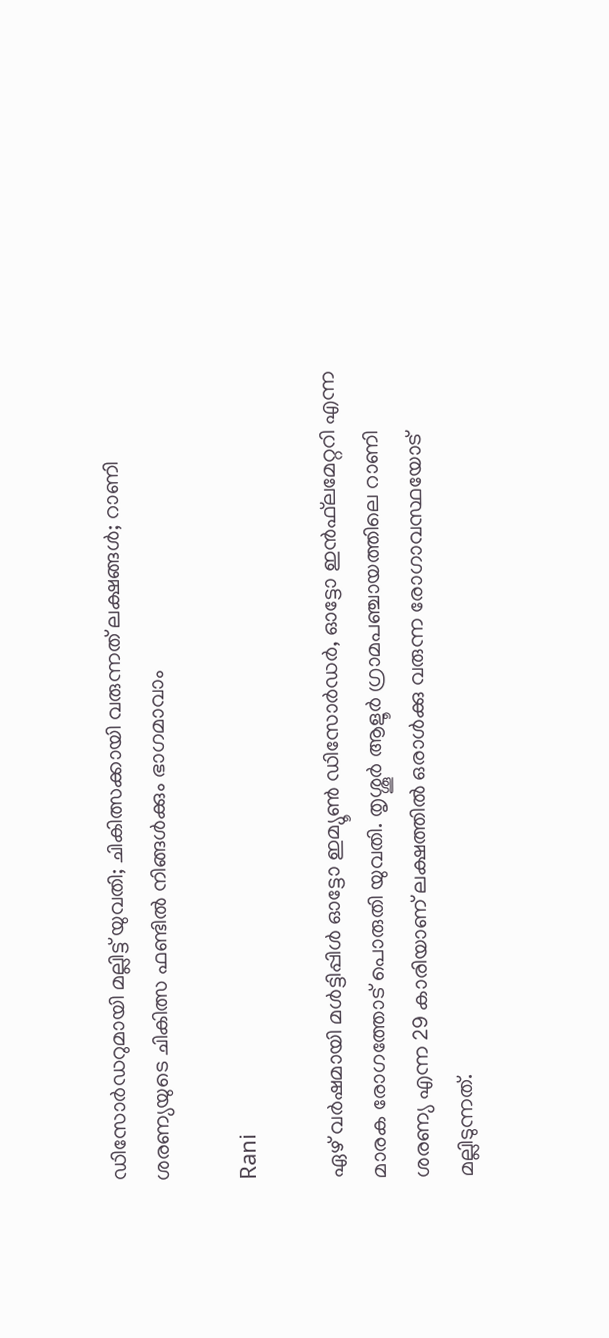ഡിസോര്‍ഡറുമായി മല്ലിട്ട് യുവതി; ചികിത്സക്കായി വരുന്നത് ലക്ഷങ്ങള്‍; റാണി ശരണ്യയുടെ ചികിത്സ ഫണ്ടില്‍ നിങ്ങള്‍ക്കും ഭാഗമാവാം

Rani

ഏഴ് വര്‍ഷമായി മള്‍ട്ടിപ്പിള്‍ ഓട്ടോ ഇമ്യൂണ്‍ ഡിസോര്‍ഡര്‍, ഓട്ടോ ഇന്‍ഫ്‌ലമേറ്ററി എന്ന മാരക രോഗത്തോട് പൊരുതി യുവതി. തൃശ്ശൂര്‍ ആളൂര്‍ ഗ്രാമപഞ്ചായത്തിലെ റാണി ശരണ്യ എന്ന 29 കാരിയാണ് ലക്ഷത്തില്‍ ഒരാള്‍ക്കു വരുന്ന രോഗാവസ്ഥയോട് മല്ലിടുന്നത്.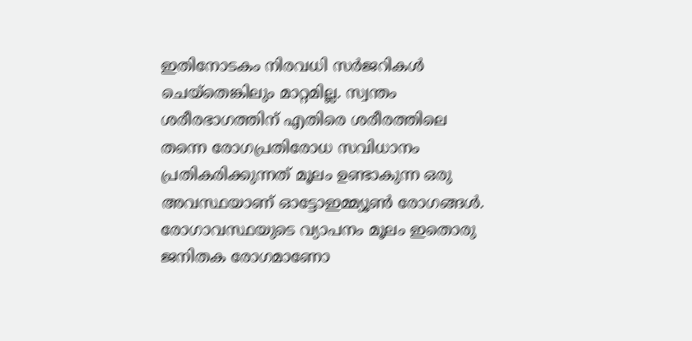ഇതിനോടകം നിരവധി സര്‍ജറികള്‍ ചെയ്‌തെങ്കിലും മാറ്റമില്ല. സ്വന്തം ശരീരഭാഗത്തിന് എതിരെ ശരീരത്തിലെ തന്നെ രോഗപ്രതിരോധ സവിധാനം പ്രതികരിക്കുന്നത് മൂലം ഉണ്ടാകുന്ന ഒരു അവസ്ഥയാണ് ഓട്ടോഇമ്മ്യൂണ്‍ രോഗങ്ങള്‍. രോഗാവസ്ഥയുടെ വ്യാപനം മൂലം ഇതൊരു ജനിതക രോഗമാണോ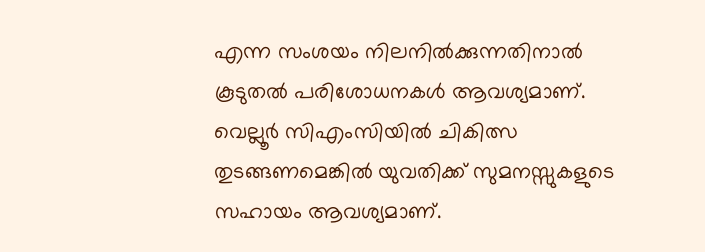എന്ന സംശയം നിലനില്‍ക്കുന്നതിനാല്‍ കൂടുതല്‍ പരിശോധനകള്‍ ആവശ്യമാണ്. വെല്ലൂര്‍ സിഎംസിയില്‍ ചികിത്സ തുടങ്ങണമെങ്കില്‍ യുവതിക്ക് സുമനസ്സുകളുടെ സഹായം ആവശ്യമാണ്.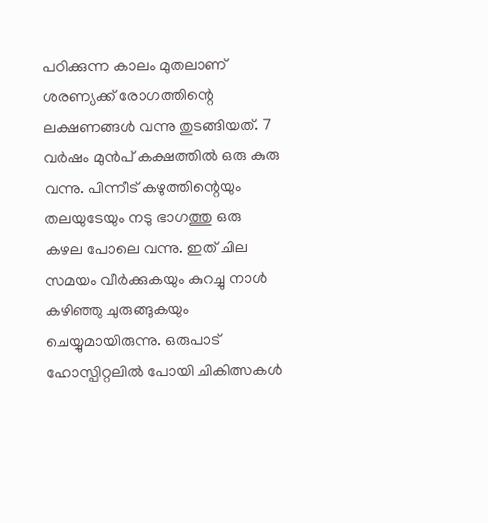പഠിക്കുന്ന കാലം മുതലാണ് ശരണ്യക്ക് രോഗത്തിന്റെ ലക്ഷണങ്ങള്‍ വന്നു തുടങ്ങിയത്. 7 വര്‍ഷം മുന്‍പ് കക്ഷത്തില്‍ ഒരു കുരു വന്നു. പിന്നീട് കഴുത്തിന്റെയും തലയുടേയും നടു ഭാഗത്തു ഒരു കഴല പോലെ വന്നു. ഇത് ചില സമയം വീര്‍ക്കുകയും കുറച്ചു നാള്‍ കഴിഞ്ഞു ചുരുങ്ങുകയും ചെയ്യുമായിരുന്നു. ഒരുപാട് ഹോസ്പിറ്റലില്‍ പോയി ചികിത്സകള്‍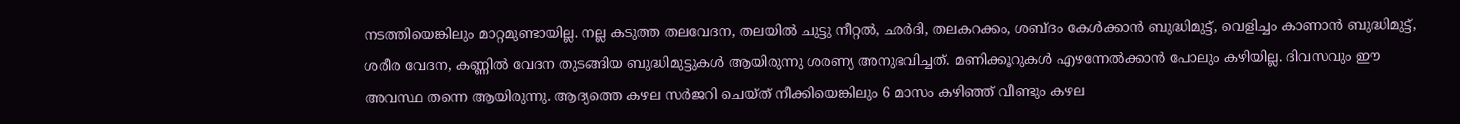നടത്തിയെങ്കിലും മാറ്റമുണ്ടായില്ല. നല്ല കടുത്ത തലവേദന, തലയില്‍ ചുട്ടു നീറ്റല്‍, ഛര്‍ദി, തലകറക്കം, ശബ്ദം കേള്‍ക്കാന്‍ ബുദ്ധിമുട്ട്, വെളിച്ചം കാണാന്‍ ബുദ്ധിമുട്ട്, ശരീര വേദന, കണ്ണില്‍ വേദന തുടങ്ങിയ ബുദ്ധിമുട്ടുകള്‍ ആയിരുന്നു ശരണ്യ അനുഭവിച്ചത്. മണിക്കൂറുകള്‍ എഴന്നേല്‍ക്കാന്‍ പോലും കഴിയില്ല. ദിവസവും ഈ അവസ്ഥ തന്നെ ആയിരുന്നു. ആദ്യത്തെ കഴല സര്‍ജറി ചെയ്ത് നീക്കിയെങ്കിലും 6 മാസം കഴിഞ്ഞ് വീണ്ടും കഴല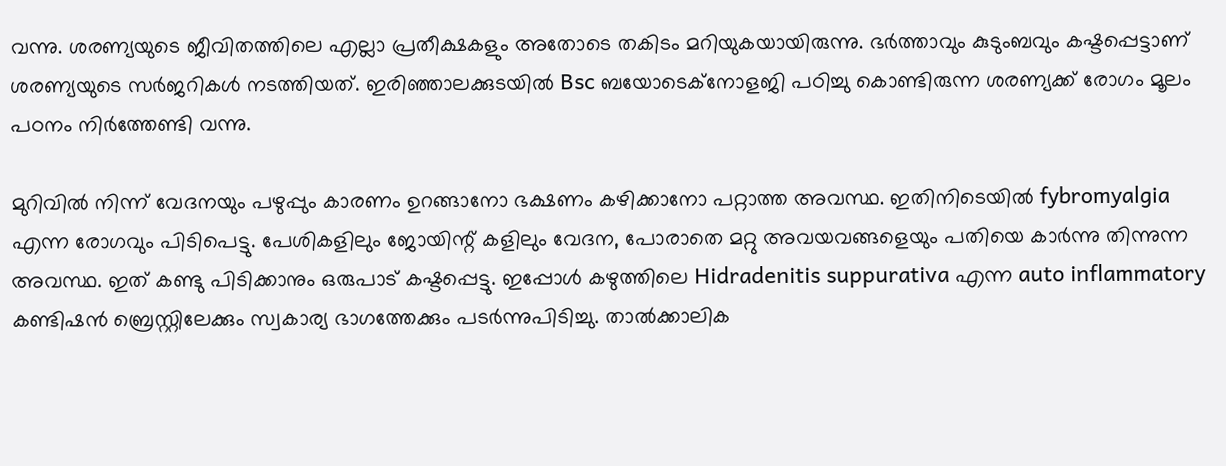വന്നു. ശരണ്യയുടെ ജീവിതത്തിലെ എല്ലാ പ്രതീക്ഷകളും അതോടെ തകിടം മറിയുകയായിരുന്നു. ഭര്‍ത്താവും കുടുംബവും കഷ്ടപ്പെട്ടാണ് ശരണ്യയുടെ സര്‍ജറികള്‍ നടത്തിയത്. ഇരിഞ്ഞാലക്കുടയില്‍ Bsc ബയോടെക്നോളജി പഠിച്ചു കൊണ്ടിരുന്ന ശരണ്യക്ക് രോഗം മൂലം പഠനം നിര്‍ത്തേണ്ടി വന്നു.

മുറിവില്‍ നിന്ന് വേദനയും പഴുപ്പും കാരണം ഉറങ്ങാനോ ഭക്ഷണം കഴിക്കാനോ പറ്റാത്ത അവസ്ഥ. ഇതിനിടെയില്‍ fybromyalgia എന്ന രോഗവും പിടിപെട്ടു. പേശികളിലും ജോയിന്റ് കളിലും വേദന, പോരാതെ മറ്റു അവയവങ്ങളെയും പതിയെ കാര്‍ന്നു തിന്നുന്ന അവസ്ഥ. ഇത് കണ്ടു പിടിക്കാനും ഒരുപാട് കഷ്ടപ്പെട്ടു. ഇപ്പോള്‍ കഴുത്തിലെ Hidradenitis suppurativa എന്ന auto inflammatory കണ്ടിഷന്‍ ബ്രെസ്റ്റിലേക്കും സ്വകാര്യ ഭാഗത്തേക്കും പടര്‍ന്നുപിടിച്ചു. താല്‍ക്കാലിക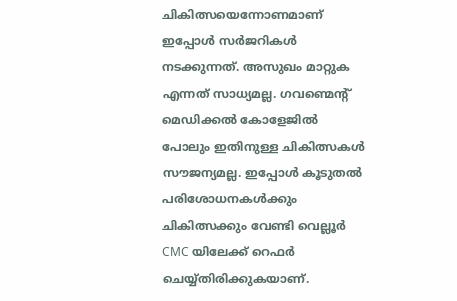ചികിത്സയെന്നോണമാണ് ഇപ്പോള്‍ സര്‍ജറികള്‍ നടക്കുന്നത്. അസുഖം മാറ്റുക എന്നത് സാധ്യമല്ല. ഗവണ്മെന്റ് മെഡിക്കല്‍ കോളേജില്‍ പോലും ഇതിനുള്ള ചികിത്സകള്‍ സൗജന്യമല്ല. ഇപ്പോള്‍ കൂടുതല്‍ പരിശോധനകള്‍ക്കും ചികിത്സക്കും വേണ്ടി വെല്ലൂര്‍ CMC യിലേക്ക് റെഫര്‍ ചെയ്യ്തിരിക്കുകയാണ്.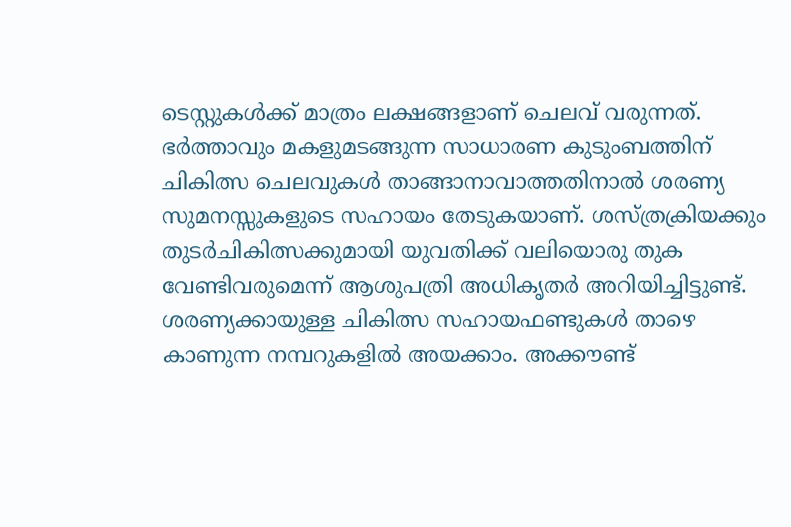ടെസ്റ്റുകള്‍ക്ക് മാത്രം ലക്ഷങ്ങളാണ് ചെലവ് വരുന്നത്. ഭര്‍ത്താവും മകളുമടങ്ങുന്ന സാധാരണ കുടുംബത്തിന് ചികിത്സ ചെലവുകള്‍ താങ്ങാനാവാത്തതിനാല്‍ ശരണ്യ സുമനസ്സുകളുടെ സഹായം തേടുകയാണ്. ശസ്ത്രക്രിയക്കും തുടര്‍ചികിത്സക്കുമായി യുവതിക്ക് വലിയൊരു തുക വേണ്ടിവരുമെന്ന് ആശുപത്രി അധികൃതര്‍ അറിയിച്ചിട്ടുണ്ട്. ശരണ്യക്കായുള്ള ചികിത്സ സഹായഫണ്ടുകള്‍ താഴെ കാണുന്ന നമ്പറുകളില്‍ അയക്കാം. അക്കൗണ്ട്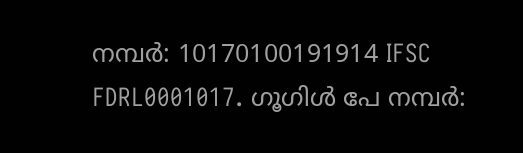നമ്പര്‍: 10170100191914 IFSC FDRL0001017. ഗൂഗിള്‍ പേ നമ്പര്‍: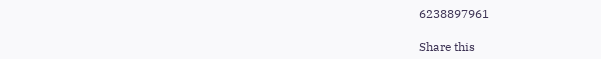6238897961

Share this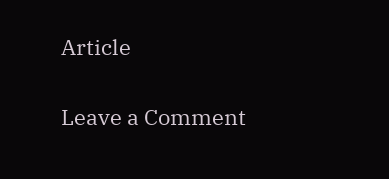Article

Leave a Comment